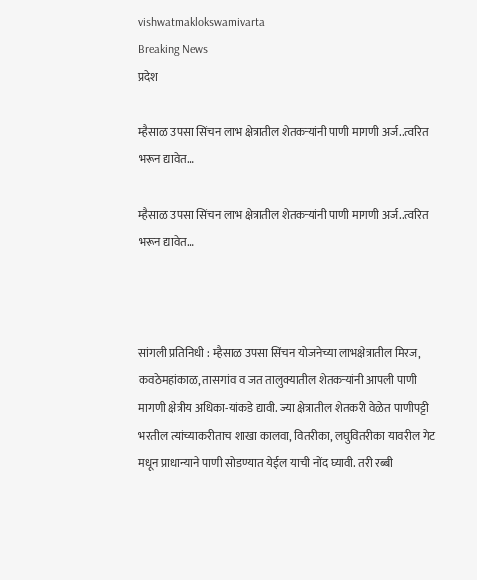vishwatmaklokswamivarta
Breaking News
प्रदेश

म्हैसाळ उपसा सिंचन लाभ क्षेत्रातील शेतकऱ्यांनी पाणी मागणी अर्ज..त्वरित भरून द्यावेत…

म्हैसाळ उपसा सिंचन लाभ क्षेत्रातील शेतकऱ्यांनी पाणी मागणी अर्ज..त्वरित भरून द्यावेत…



सांगली प्रतिनिधी : म्हैसाळ उपसा सिंचन योजनेच्या लाभक्षेत्रातील मिरज, कवठेमहांकाळ, तासगांव व जत तालुक्यातील शेतकऱ्यांनी आपली पाणी मागणी क्षेत्रीय अधिका-यांकडे द्यावी. ज्या क्षेत्रातील शेतकरी वेळेत पाणीपट्टी भरतील त्यांच्याकरीताच शाखा कालवा, वितरीका, लघुवितरीका यावरील गेट मधून प्राधान्याने पाणी सोडण्यात येईल याची नोंद घ्यावी. तरी रब्बी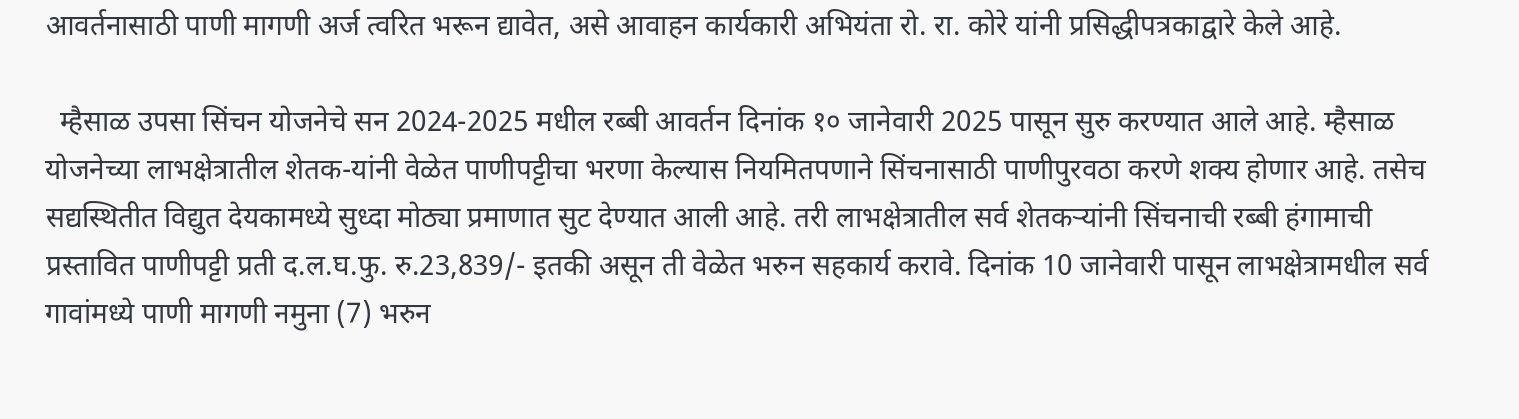आवर्तनासाठी पाणी मागणी अर्ज त्वरित भरून द्यावेत, असे आवाहन कार्यकारी अभियंता रो. रा. कोरे यांनी प्रसिद्धीपत्रकाद्वारे केले आहे.

  म्हैसाळ उपसा सिंचन योजनेचे सन 2024-2025 मधील रब्बी आवर्तन दिनांक १० जानेवारी 2025 पासून सुरु करण्यात आले आहे. म्हैसाळ योजनेच्या लाभक्षेत्रातील शेतक-यांनी वेळेत पाणीपट्टीचा भरणा केल्यास नियमितपणाने सिंचनासाठी पाणीपुरवठा करणे शक्य होणार आहे. तसेच सद्यस्थितीत विद्युत देयकामध्ये सुध्दा मोठ्या प्रमाणात सुट देण्यात आली आहे. तरी लाभक्षेत्रातील सर्व शेतकऱ्यांनी सिंचनाची रब्बी हंगामाची प्रस्तावित पाणीपट्टी प्रती द.ल.घ.फु. रु.23,839/- इतकी असून ती वेळेत भरुन सहकार्य करावे. दिनांक 10 जानेवारी पासून लाभक्षेत्रामधील सर्व गावांमध्ये पाणी मागणी नमुना (7) भरुन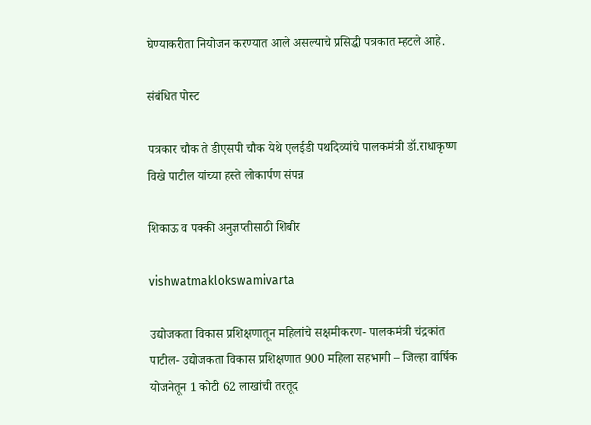घेण्याकरीता नियोजन करण्यात आले असल्याचे प्रसिद्धी पत्रकात म्हटले आहे.

संबंधित पोस्ट

पत्रकार चौक ते डीएसपी चौक येथे एलईडी पथदिव्यांचे पालकमंत्री डॉ.राधाकृष्ण विखे पाटील यांच्या हस्ते लोकार्पण संपन्न

शिकाऊ व पक्की अनुज्ञप्तीसाठी शिबीर

vishwatmaklokswamivarta

उद्योजकता विकास प्रशिक्षणातून महिलांचे सक्षमीकरण- पालकमंत्री चंद्रकांत पाटील- उद्योजकता विकास प्रशिक्षणात 900 महिला सहभागी – जिल्हा वार्षिक योजनेतून 1 कोटी 62 लाखांची तरतूद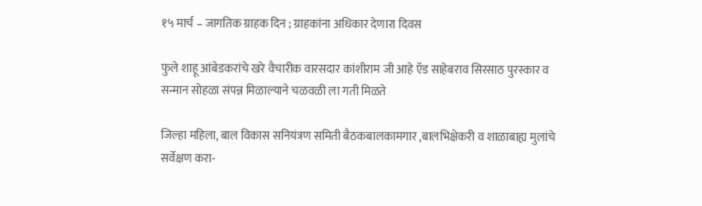१५ मार्च – जागतिक ग्राहक दिन ; ग्राहकांना अधिकार देणारा दिवस

फुले शाहू आंबेडकरांचे खरे वैचारीक वारसदार कांशीराम जी आहे ऍड साहेबराव सिरसाठ पुरस्कार व सन्मान सोहळा संपन्न मिळाल्याने चळवळी ला गती मिळते

जिल्हा महिला, बाल विकास सनियंत्रण समिती बैठकबालकामगार ,बालभिक्षेकरी व शाळाबाह्य मुलांचे सर्वेक्षण करा-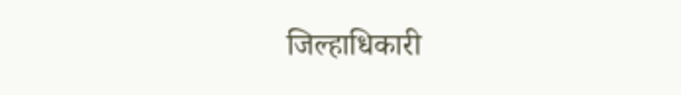जिल्हाधिकारी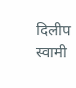दिलीप स्वामी